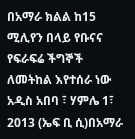በአማራ ክልል ከ15 ሚሊየን በላይ የቡናና የፍራፍሬ ችግኞች ለመትከል እየተሰራ ነው
አዲስ አበባ ፣ ሃምሌ 1፣ 2013 (ኤፍ ቢ ሲ)በአማራ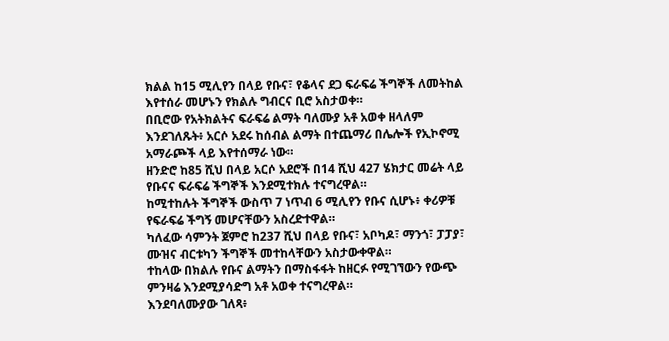ክልል ከ15 ሚሊየን በላይ የቡና፣ የቆላና ደጋ ፍራፍሬ ችግኞች ለመትከል እየተሰራ መሆኑን የክልሉ ግብርና ቢሮ አስታወቀ።
በቢሮው የአትክልትና ፍራፍሬ ልማት ባለሙያ አቶ አወቀ ዘላለም እንደገለጹት፥ አርሶ አደሩ ከሰብል ልማት በተጨማሪ በሌሎች የኢኮኖሚ አማራጮች ላይ እየተሰማራ ነው።
ዘንድሮ ከ85 ሺህ በላይ አርሶ አደሮች በ14 ሺህ 427 ሄክታር መሬት ላይ የቡናና ፍራፍሬ ችግኞች እንደሚተክሉ ተናግረዋል።
ከሚተከሉት ችግኞች ውስጥ 7 ነጥብ 6 ሚሊየን የቡና ሲሆኑ፥ ቀሪዎቹ የፍራፍሬ ችግኝ መሆናቸውን አስረድተዋል።
ካለፈው ሳምንት ጀምሮ ከ237 ሺህ በላይ የቡና፣ አቦካዶ፣ ማንጎ፣ ፓፓያ፣ ሙዝና ብርቱካን ችግኞች መተከላቸውን አስታውቀዋል።
ተከላው በክልሉ የቡና ልማትን በማስፋፋት ከዘርፉ የሚገኘውን የውጭ ምንዛሬ እንደሚያሳድግ አቶ አወቀ ተናግረዋል።
እንደባለሙያው ገለጻ፥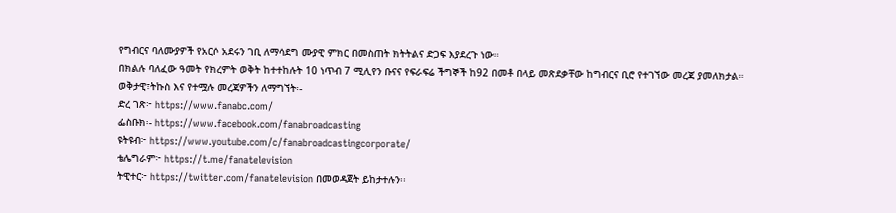የግብርና ባለሙያዎች የአርሶ አደሩን ገቢ ለማሳደግ ሙያዊ ምክር በመስጠት ክትትልና ድጋፍ እያደረጉ ነው።
በክልሉ ባለፈው ዓመት የክረምት ወቅት ከተተከሉት 10 ነጥብ 7 ሚሊየን ቡናና የፍራፍሬ ችግኞች ከ92 በመቶ በላይ መጽደቃቸው ከግብርና ቢሮ የተገኘው መረጃ ያመለክታል።
ወቅታዊ፣ትኩስ እና የተሟሉ መረጃዎችን ለማግኘት፡-
ድረ ገጽ፦ https://www.fanabc.com/
ፌስቡክ፡- https://www.facebook.com/fanabroadcasting
ዩትዩብ፦ https://www.youtube.com/c/fanabroadcastingcorporate/
ቴሌግራም፦ https://t.me/fanatelevision
ትዊተር፦ https://twitter.com/fanatelevision በመወዳጀት ይከታተሉን፡፡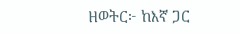ዘወትር፦ ከእኛ ጋር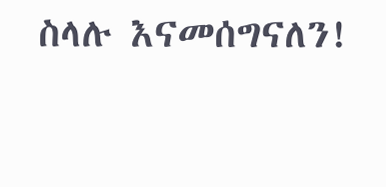ስላሉ እናመሰግናለን!